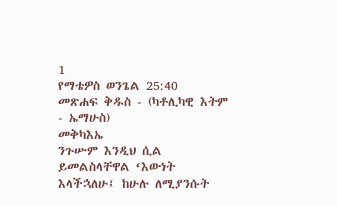1
የማቴዎስ ወንጌል 25:40
መጽሐፍ ቅዱስ - (ካቶሊካዊ እትም - ኤማሁስ)
መቅካእኤ
ንጉሡም እንዲህ ሲል ይመልስላቸዋል ‘እውነት እላችኋለሁ፤ ከሁሉ ለሚያንሱት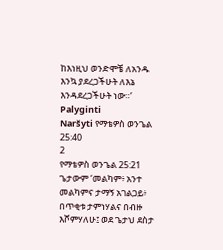ከእነዚህ ወንድሞቼ ለአንዱ እንኳ ያደረጋችሁት ለእኔ እንዳደረጋችሁት ነው።’
Palyginti
Naršyti የማቴዎስ ወንጌል 25:40
2
የማቴዎስ ወንጌል 25:21
ጌታውም ‘መልካም፥ አንተ መልካምና ታማኝ አገልጋይ፥ በጥቂቱ ታምነሃልና በብዙ እሾምሃለሁ፤ ወደ ጌታህ ደስታ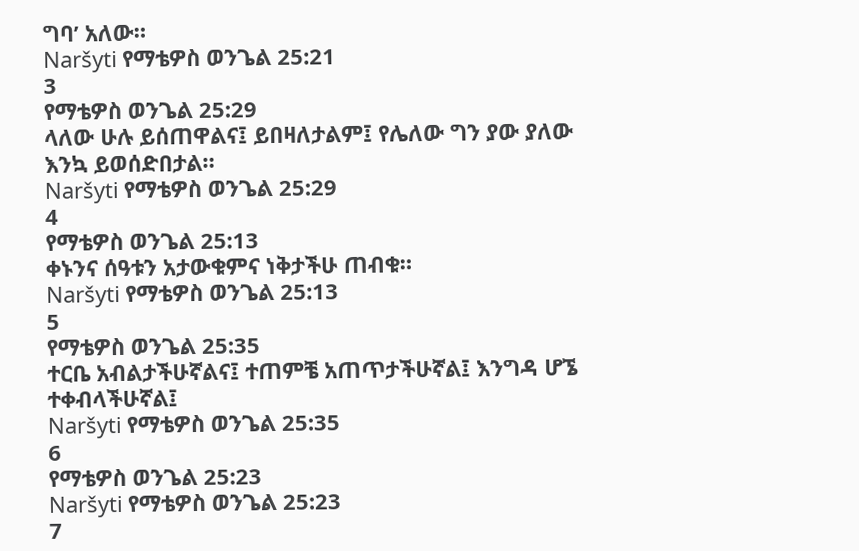ግባ’ አለው።
Naršyti የማቴዎስ ወንጌል 25:21
3
የማቴዎስ ወንጌል 25:29
ላለው ሁሉ ይሰጠዋልና፤ ይበዛለታልም፤ የሌለው ግን ያው ያለው እንኳ ይወሰድበታል።
Naršyti የማቴዎስ ወንጌል 25:29
4
የማቴዎስ ወንጌል 25:13
ቀኑንና ሰዓቱን አታውቁምና ነቅታችሁ ጠብቁ።
Naršyti የማቴዎስ ወንጌል 25:13
5
የማቴዎስ ወንጌል 25:35
ተርቤ አብልታችሁኛልና፤ ተጠምቼ አጠጥታችሁኛል፤ እንግዳ ሆኜ ተቀብላችሁኛል፤
Naršyti የማቴዎስ ወንጌል 25:35
6
የማቴዎስ ወንጌል 25:23
Naršyti የማቴዎስ ወንጌል 25:23
7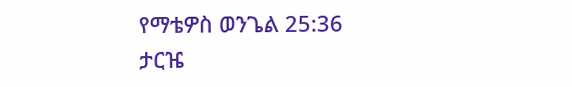የማቴዎስ ወንጌል 25:36
ታርዤ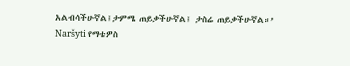አልብሳችሁኛል፤ታምሜ ጠይቃችሁኛል፤ ታስሬ ጠይቃችሁኛል።’
Naršyti የማቴዎስ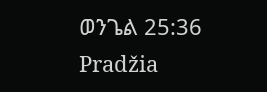ወንጌል 25:36
Pradžia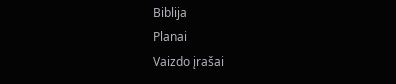Biblija
Planai
Vaizdo įrašai